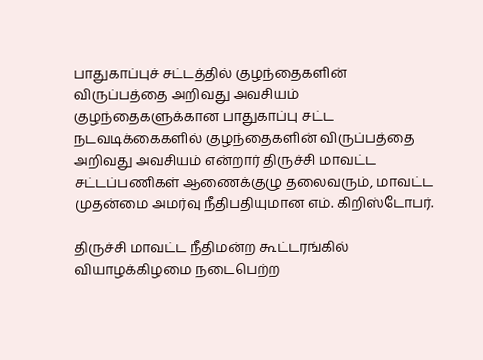பாதுகாப்புச் சட்டத்தில் குழந்தைகளின் விருப்பத்தை அறிவது அவசியம்
குழந்தைகளுக்கான பாதுகாப்பு சட்ட நடவடிக்கைகளில் குழந்தைகளின் விருப்பத்தை அறிவது அவசியம் என்றார் திருச்சி மாவட்ட சட்டப்பணிகள் ஆணைக்குழு தலைவரும், மாவட்ட முதன்மை அமர்வு நீதிபதியுமான எம். கிறிஸ்டோபர்.

திருச்சி மாவட்ட நீதிமன்ற கூட்டரங்கில் வியாழக்கிழமை நடைபெற்ற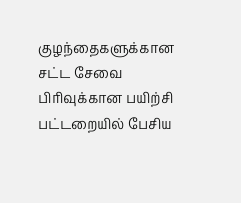குழந்தைகளுக்கான சட்ட சேவை பிரிவுக்கான பயிற்சி பட்டறையில் பேசிய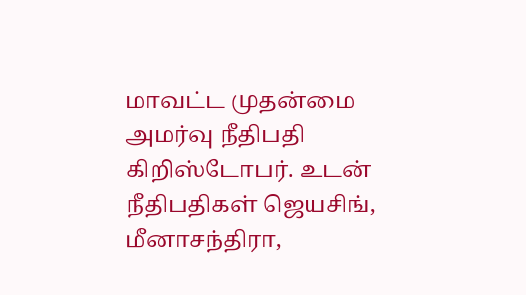மாவட்ட முதன்மை அமர்வு நீதிபதி கிறிஸ்டோபர். உடன் நீதிபதிகள் ஜெயசிங், மீனாசந்திரா,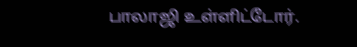பாலாஜி உள்ளிட்டோர்.